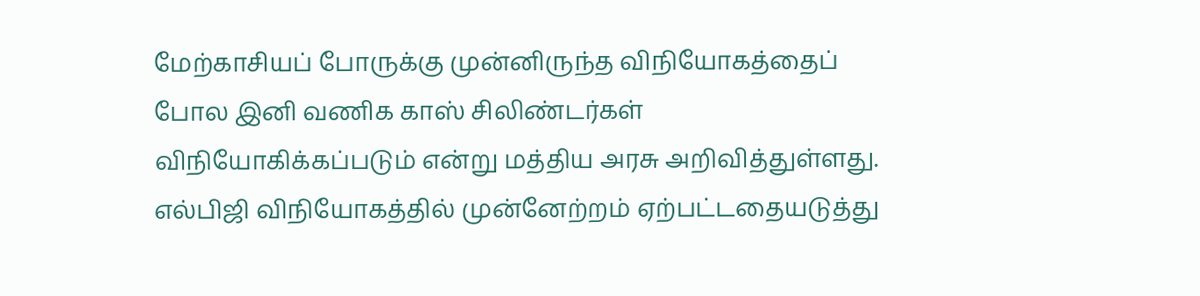மேற்காசியப் போருக்கு முன்னிருந்த விநியோகத்தைப் போல இனி வணிக காஸ் சிலிண்டர்கள் விநியோகிக்கப்படும் என்று மத்திய அரசு அறிவித்துள்ளது.
எல்பிஜி விநியோகத்தில் முன்னேற்றம் ஏற்பட்டதையடுத்து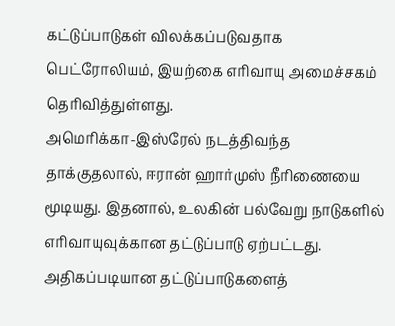கட்டுப்பாடுகள் விலக்கப்படுவதாக பெட்ரோலியம், இயற்கை எரிவாயு அமைச்சகம் தெரிவித்துள்ளது.
அமெரிக்கா-இஸ்ரேல் நடத்திவந்த தாக்குதலால், ஈரான் ஹார்முஸ் நீரிணையை மூடியது. இதனால், உலகின் பல்வேறு நாடுகளில் எரிவாயுவுக்கான தட்டுப்பாடு ஏற்பட்டது. அதிகப்படியான தட்டுப்பாடுகளைத்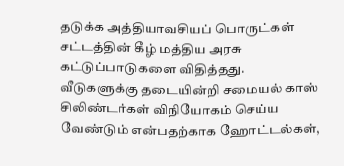தடுக்க அத்தியாவசியப் பொருட்கள் சட்டத்தின் கீழ் மத்திய அரசு கட்டுப்பாடுகளை விதித்தது.
வீடுகளுக்கு தடையின்றி சமையல் காஸ் சிலிண்டர்கள் விநியோகம் செய்ய வேண்டும் என்பதற்காக ஹோட்டல்கள்,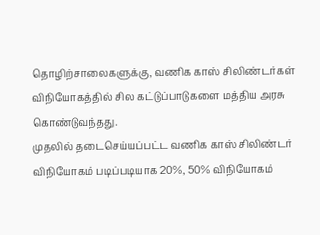தொழிற்சாலைகளுக்கு, வணிக காஸ் சிலிண்டர்கள் விநியோகத்தில் சில கட்டுப்பாடுகளை மத்திய அரசு கொண்டுவந்தது.
முதலில் தடைசெய்யப்பட்ட வணிக காஸ் சிலிண்டர் விநியோகம் படிப்படியாக 20%, 50% விநியோகம்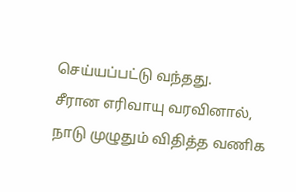செய்யப்பட்டு வந்தது.
சீரான எரிவாயு வரவினால், நாடு முழுதும் விதித்த வணிக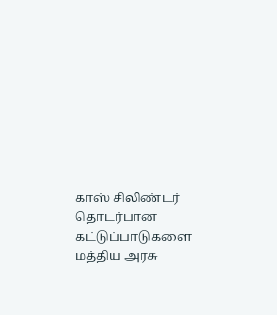காஸ் சிலிண்டர் தொடர்பான கட்டுப்பாடுகளை மத்திய அரசு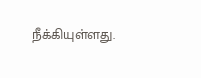நீக்கியுள்ளது.